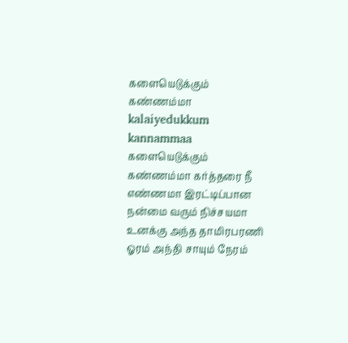களையெடுக்கும் கண்ணம்மா
kalaiyedukkum kannammaa
களையெடுக்கும் கண்ணம்மா கர்த்தரை நீ எண்ணமா இரட்டிப்பான நன்மை வரும் நிச்சயமா உனக்கு அந்த தாமிரபரணி ஓரம் அந்தி சாயும் நேரம்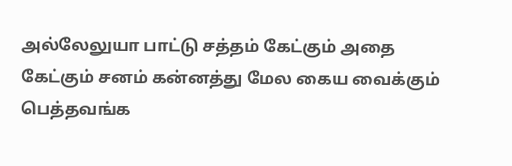அல்லேலுயா பாட்டு சத்தம் கேட்கும் அதை கேட்கும் சனம் கன்னத்து மேல கைய வைக்கும்
பெத்தவங்க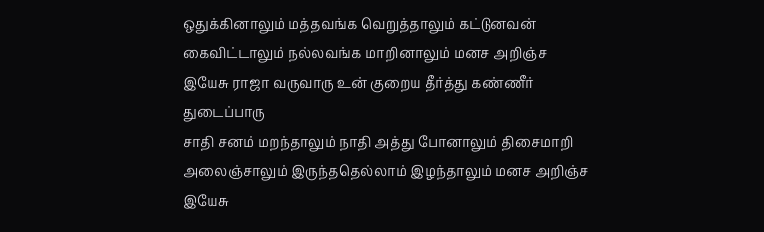ஒதுக்கினாலும் மத்தவங்க வெறுத்தாலும் கட்டுனவன் கைவிட்டாலும் நல்லவங்க மாறினாலும் மனச அறிஞ்ச இயேசு ராஜா வருவாரு உன் குறைய தீர்த்து கண்ணீர் துடைப்பாரு
சாதி சனம் மறந்தாலும் நாதி அத்து போனாலும் திசைமாறி அலைஞ்சாலும் இருந்ததெல்லாம் இழந்தாலும் மனச அறிஞ்ச இயேசு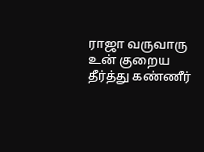ராஜா வருவாரு உன் குறைய தீர்த்து கண்ணீர்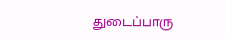துடைப்பாரு